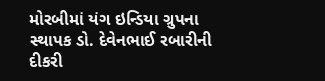મોરબીમાં યંગ ઇન્ડિયા ગ્રુપના સ્થાપક ડો. દેવેનભાઈ રબારીની દીકરી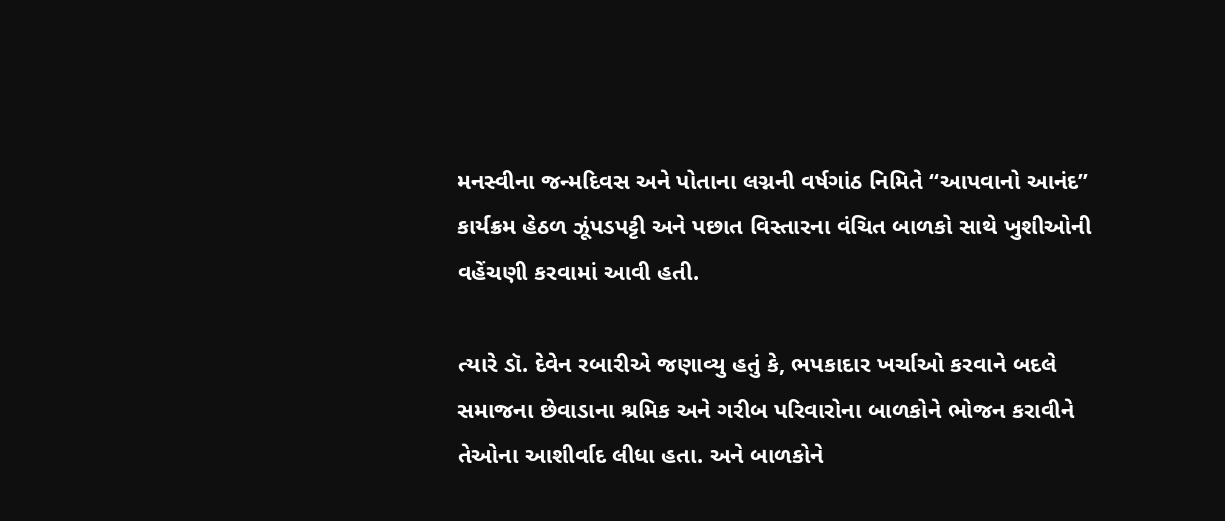મનસ્વીના જન્મદિવસ અને પોતાના લગ્નની વર્ષગાંઠ નિમિતે “આપવાનો આનંદ” કાર્યક્રમ હેઠળ ઝૂંપડપટ્ટી અને પછાત વિસ્તારના વંચિત બાળકો સાથે ખુશીઓની વહેંચણી કરવામાં આવી હતી.

ત્યારે ડૉ. દેવેન રબારીએ જણાવ્યુ હતું કે, ભપકાદાર ખર્ચાઓ કરવાને બદલે સમાજના છેવાડાના શ્રમિક અને ગરીબ પરિવારોના બાળકોને ભોજન કરાવીને તેઓના આશીર્વાદ લીધા હતા. અને બાળકોને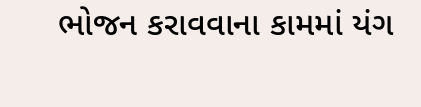ભોજન કરાવવાના કામમાં યંગ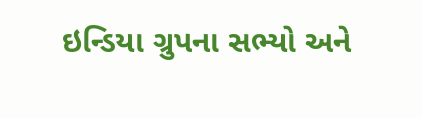ઇન્ડિયા ગ્રુપના સભ્યો અને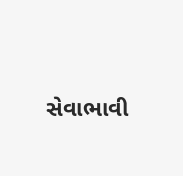સેવાભાવી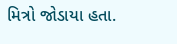મિત્રો જોડાયા હતા.